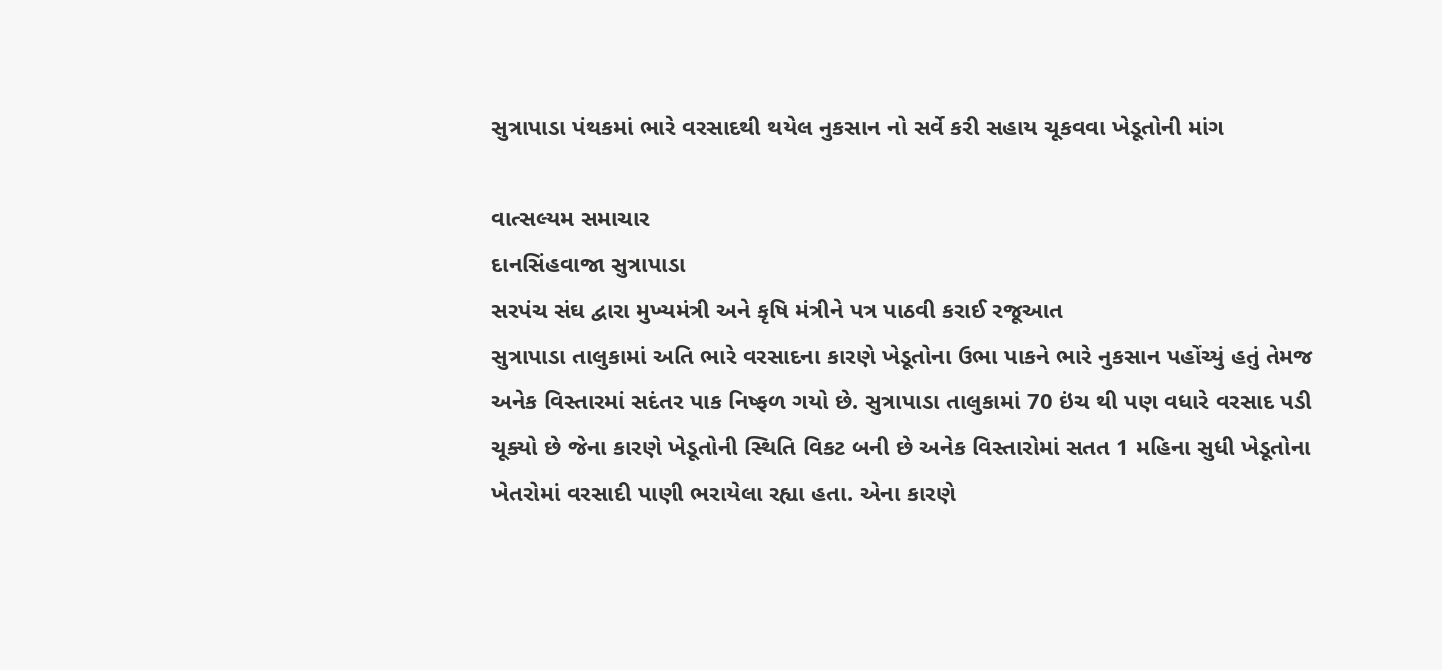સુત્રાપાડા પંથકમાં ભારે વરસાદથી થયેલ નુકસાન નો સર્વે કરી સહાય ચૂકવવા ખેડૂતોની માંગ

વાત્સલ્યમ સમાચાર
દાનસિંહવાજા સુત્રાપાડા
સરપંચ સંઘ દ્વારા મુખ્યમંત્રી અને કૃષિ મંત્રીને પત્ર પાઠવી કરાઈ રજૂઆત
સુત્રાપાડા તાલુકામાં અતિ ભારે વરસાદના કારણે ખેડૂતોના ઉભા પાકને ભારે નુકસાન પહોંચ્યું હતું તેમજ અનેક વિસ્તારમાં સદંતર પાક નિષ્ફળ ગયો છે. સુત્રાપાડા તાલુકામાં 70 ઇંચ થી પણ વધારે વરસાદ પડી ચૂક્યો છે જેના કારણે ખેડૂતોની સ્થિતિ વિકટ બની છે અનેક વિસ્તારોમાં સતત 1 મહિના સુધી ખેડૂતોના ખેતરોમાં વરસાદી પાણી ભરાયેલા રહ્યા હતા. એના કારણે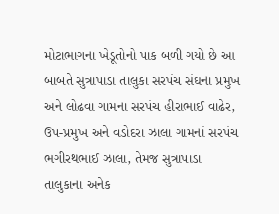મોટાભાગના ખેડૂતોનો પાક બળી ગયો છે આ બાબતે સુત્રાપાડા તાલુકા સરપંચ સંઘના પ્રમુખ અને લોઢવા ગામના સરપંચ હીરાભાઈ વાઢેર, ઉપ-પ્રમુખ અને વડોદરા ઝાલા ગામનાં સરપંચ ભગીરથભાઈ ઝાલા, તેમજ સુત્રાપાડા તાલુકાના અનેક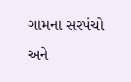ગામના સરપંચો અને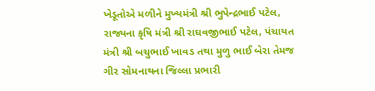ખેડૂતોએ મળીને મુખ્યમંત્રી શ્રી ભુપેન્દ્રભાઈ પટેલ, રાજ્યના કૃષિ મંત્રી શ્રી રાઘવજીભાઈ પટેલ, પંચાયત મંત્રી શ્રી બચુભાઈ ખાવડ તથા મુળુ ભાઈ બેરા તેમજ ગીર સોમનાથના જિલ્લા પ્રભારી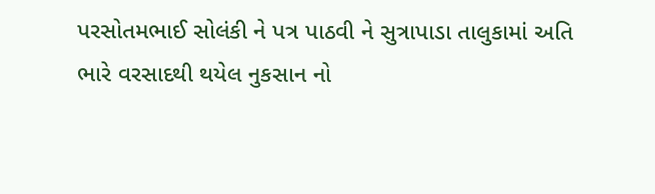પરસોતમભાઈ સોલંકી ને પત્ર પાઠવી ને સુત્રાપાડા તાલુકામાં અતિ ભારે વરસાદથી થયેલ નુકસાન નો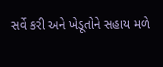સર્વે કરી અને ખેડૂતોને સહાય મળે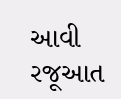આવી રજૂઆત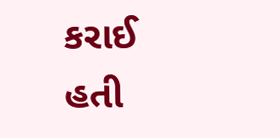કરાઈ હતી